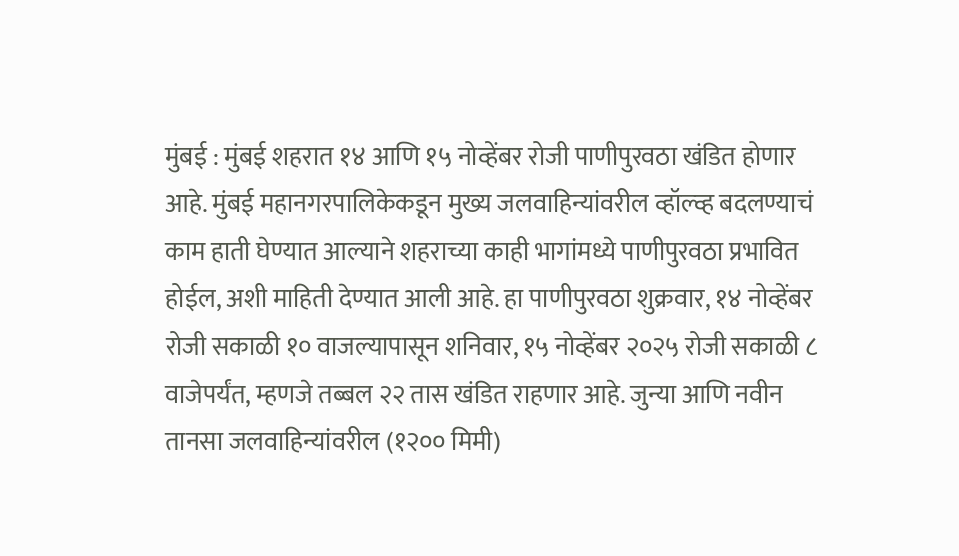मुंबई : मुंबई शहरात १४ आणि १५ नोव्हेंबर रोजी पाणीपुरवठा खंडित होणार आहे. मुंबई महानगरपालिकेकडून मुख्य जलवाहिन्यांवरील व्हॉल्व्ह बदलण्याचं काम हाती घेण्यात आल्याने शहराच्या काही भागांमध्ये पाणीपुरवठा प्रभावित होईल, अशी माहिती देण्यात आली आहे. हा पाणीपुरवठा शुक्रवार, १४ नोव्हेंबर रोजी सकाळी १० वाजल्यापासून शनिवार, १५ नोव्हेंबर २०२५ रोजी सकाळी ८ वाजेपर्यंत, म्हणजे तब्बल २२ तास खंडित राहणार आहे. जुन्या आणि नवीन तानसा जलवाहिन्यांवरील (१२०० मिमी)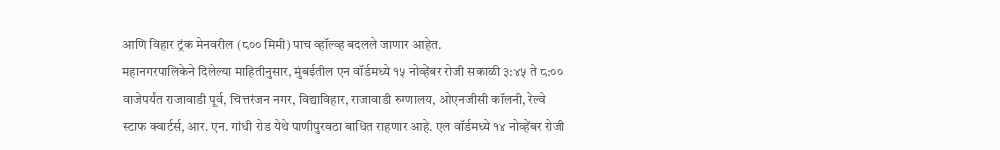आणि विहार ट्रंक मेनवरील (८०० मिमी) पाच व्हॉल्व्ह बदलले जाणार आहेत.
महानगरपालिकेने दिलेल्या माहितीनुसार, मुंबईतील एन वॉर्डमध्ये १५ नोव्हेंबर रोजी सकाळी ३:४५ ते ८:०० वाजेपर्यंत राजावाडी पूर्व, चित्तरंजन नगर, विद्याविहार, राजावाडी रुग्णालय, ओएनजीसी कॉलनी, रेल्वे स्टाफ क्वार्टर्स, आर. एन. गांधी रोड येथे पाणीपुरवठा बाधित राहणार आहे. एल वॉर्डमध्ये १४ नोव्हेंबर रोजी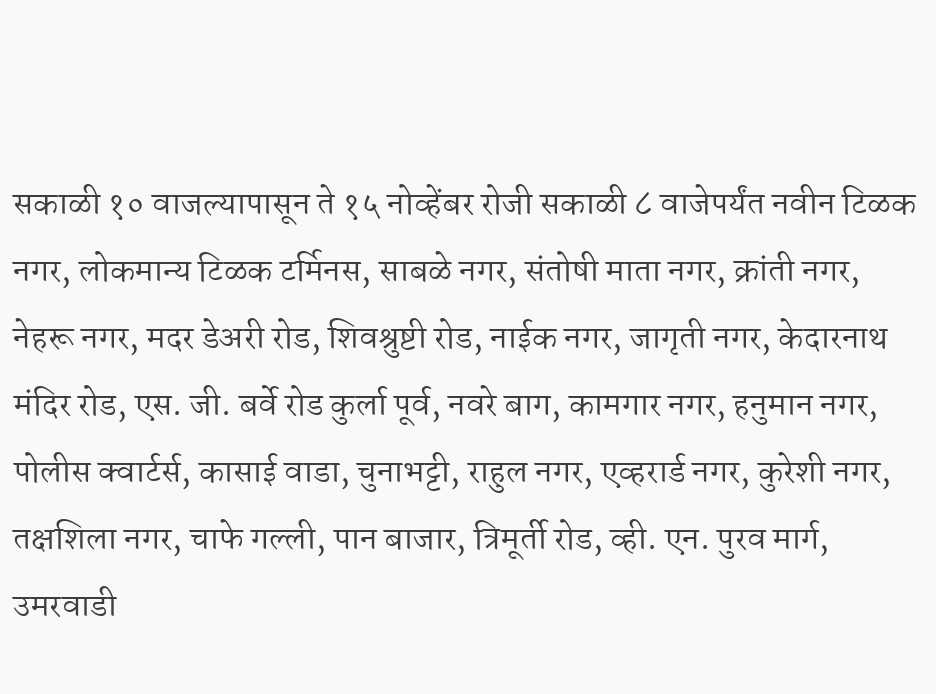सकाळी १० वाजल्यापासून ते १५ नोव्हेंबर रोजी सकाळी ८ वाजेपर्यंत नवीन टिळक नगर, लोकमान्य टिळक टर्मिनस, साबळे नगर, संतोषी माता नगर, क्रांती नगर, नेहरू नगर, मदर डेअरी रोड, शिवश्रुष्टी रोड, नाईक नगर, जागृती नगर, केदारनाथ मंदिर रोड, एस. जी. बर्वे रोड कुर्ला पूर्व, नवरे बाग, कामगार नगर, हनुमान नगर, पोलीस क्वार्टर्स, कासाई वाडा, चुनाभट्टी, राहुल नगर, एव्हरार्ड नगर, कुरेशी नगर, तक्षशिला नगर, चाफे गल्ली, पान बाजार, त्रिमूर्ती रोड, व्ही. एन. पुरव मार्ग, उमरवाडी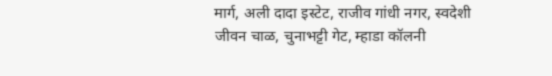मार्ग, अली दादा इस्टेट, राजीव गांधी नगर, स्वदेशी जीवन चाळ, चुनाभट्टी गेट, म्हाडा कॉलनी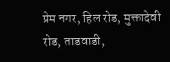प्रेम नगर, हिल रोड, मुक्तादेवी रोड, ताडवाडी,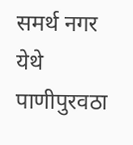समर्थ नगर येथे पाणीपुरवठा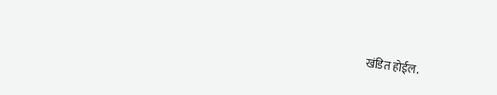खंडित होईल.